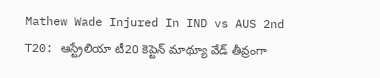Mathew Wade Injured In IND vs AUS 2nd T20: ఆస్ట్రేలియా టీ20 కెప్టెన్ మాథ్యూ వేడ్ తీవ్రంగా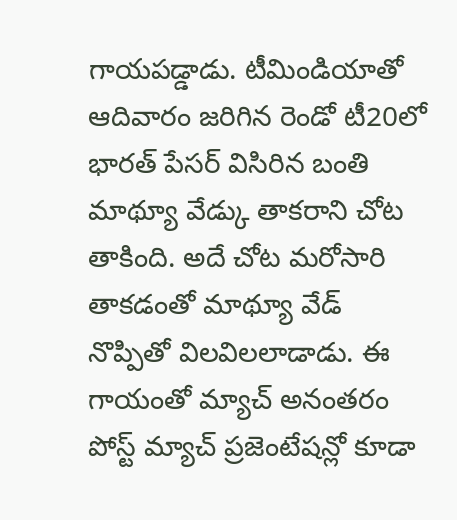గాయపడ్డాడు. టీమిండియాతో ఆదివారం జరిగిన రెండో టీ20లో భారత్ పేసర్ విసిరిన బంతి మాథ్యూ వేడ్కు తాకరాని చోట తాకింది. అదే చోట మరోసారి తాకడంతో మాథ్యూ వేడ్ నొప్పితో విలవిలలాడాడు. ఈ గాయంతో మ్యాచ్ అనంతరం పోస్ట్ మ్యాచ్ ప్రజెంటేషన్లో కూడా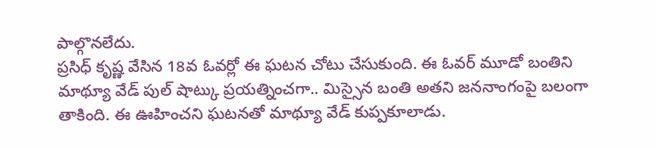పాల్గొనలేదు.
ప్రసిధ్ కృష్ణ వేసిన 18వ ఓవర్లో ఈ ఘటన చోటు చేసుకుంది. ఈ ఓవర్ మూడో బంతిని మాథ్యూ వేడ్ పుల్ షాట్కు ప్రయత్నించగా.. మిస్సైన బంతి అతని జననాంగంపై బలంగా తాకింది. ఈ ఊహించని ఘటనతో మాథ్యూ వేడ్ కుప్పకూలాడు.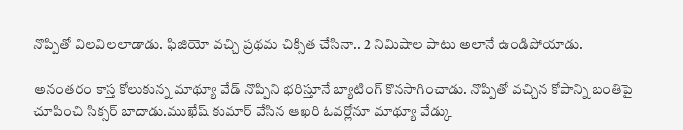నొప్పితో విలవిలలాడాడు. ఫిజియో వచ్చి ప్రథమ చిక్సిత చేసినా.. 2 నిమిషాల పాటు అలానే ఉండిపోయాడు.

అనంతరం కాస్త కోలుకున్న మాథ్యూ వేడ్ నొప్పిని భరిస్తూనే బ్యాటింగ్ కొనసాగించాడు. నొప్పితో వచ్చిన కోపాన్ని బంతిపై చూపించి సిక్సర్ బాదాడు.ముఖేష్ కుమార్ వేసిన ఆఖరి ఓవర్లోనూ మాథ్యూ వేడ్కు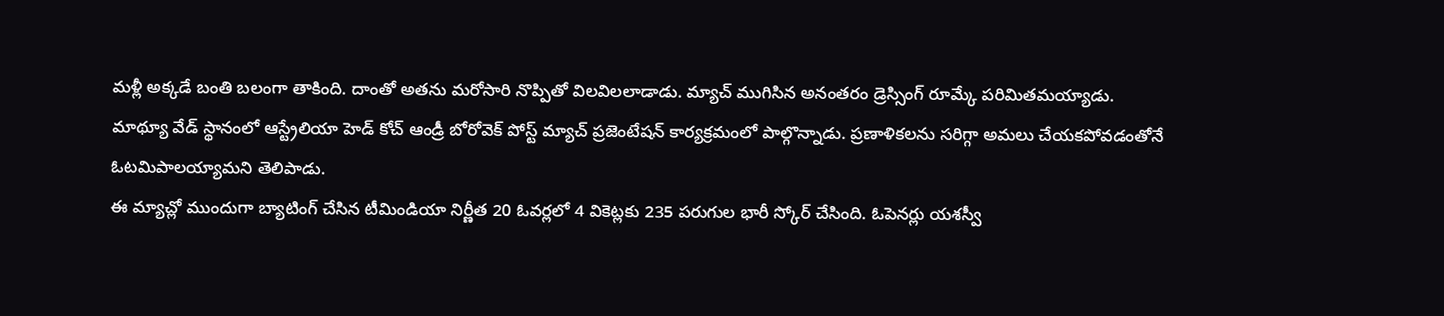మళ్లీ అక్కడే బంతి బలంగా తాకింది. దాంతో అతను మరోసారి నొప్పితో విలవిలలాడాడు. మ్యాచ్ ముగిసిన అనంతరం డ్రెస్సింగ్ రూమ్కే పరిమితమయ్యాడు.
మాథ్యూ వేడ్ స్థానంలో ఆస్ట్రేలియా హెడ్ కోచ్ ఆండ్రీ బోరోవెక్ పోస్ట్ మ్యాచ్ ప్రజెంటేషన్ కార్యక్రమంలో పాల్గొన్నాడు. ప్రణాళికలను సరిగ్గా అమలు చేయకపోవడంతోనే ఓటమిపాలయ్యామని తెలిపాడు.
ఈ మ్యాచ్లో ముందుగా బ్యాటింగ్ చేసిన టీమిండియా నిర్ణీత 20 ఓవర్లలో 4 వికెట్లకు 235 పరుగుల భారీ స్కోర్ చేసింది. ఓపెనర్లు యశస్వీ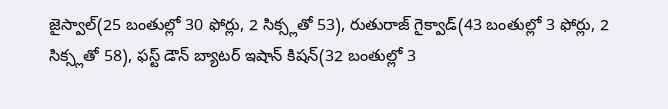జైస్వాల్(25 బంతుల్లో 30 ఫోర్లు, 2 సిక్స్లతో 53), రుతురాజ్ గైక్వాడ్(43 బంతుల్లో 3 ఫోర్లు, 2 సిక్స్లతో 58), ఫస్ట్ డౌన్ బ్యాటర్ ఇషాన్ కిషన్(32 బంతుల్లో 3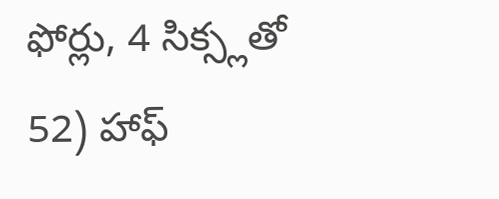ఫోర్లు, 4 సిక్స్లతో 52) హాఫ్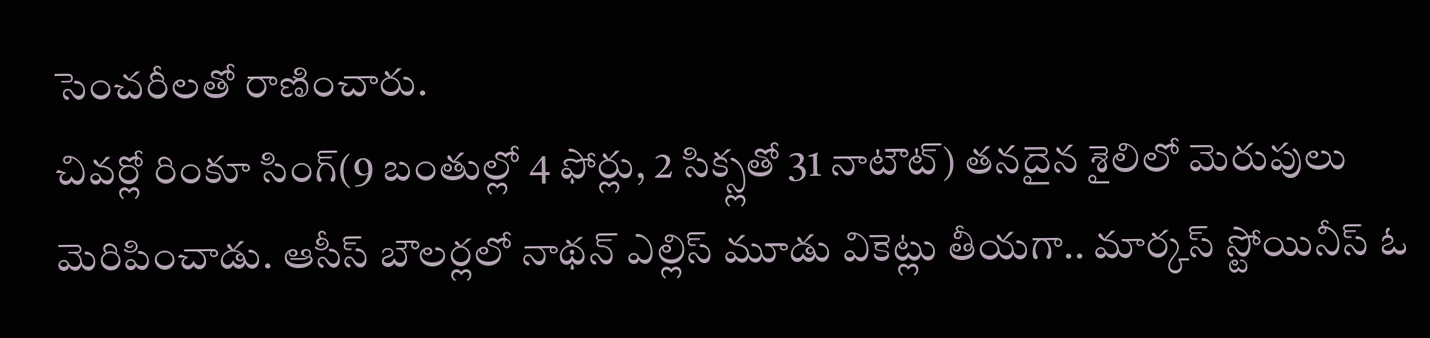సెంచరీలతో రాణించారు.
చివర్లో రింకూ సింగ్(9 బంతుల్లో 4 ఫోర్లు, 2 సిక్స్లతో 31 నాటౌట్) తనదైన శైలిలో మెరుపులు మెరిపించాడు. ఆసీస్ బౌలర్లలో నాథన్ ఎల్లిస్ మూడు వికెట్లు తీయగా.. మార్కస్ స్టోయినీస్ ఓ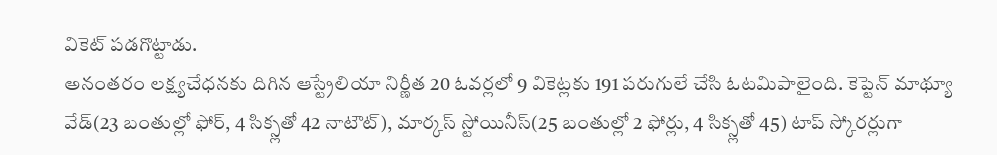వికెట్ పడగొట్టాడు.
అనంతరం లక్ష్యచేధనకు దిగిన ఆస్ట్రేలియా నిర్ణీత 20 ఓవర్లలో 9 వికెట్లకు 191 పరుగులే చేసి ఓటమిపాలైంది. కెప్టెన్ మాథ్యూ వేడ్(23 బంతుల్లో ఫోర్, 4 సిక్స్లతో 42 నాటౌట్), మార్కస్ స్టోయినీస్(25 బంతుల్లో 2 ఫోర్లు, 4 సిక్స్లతో 45) టాప్ స్కోరర్లుగా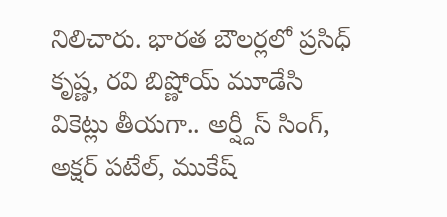నిలిచారు. భారత బౌలర్లలో ప్రసిధ్ కృష్ణ, రవి బిష్ణోయ్ మూడేసి వికెట్లు తీయగా.. అర్ష్దీస్ సింగ్, అక్షర్ పటేల్, ముకేష్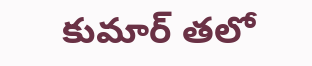కుమార్ తలో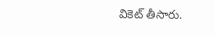వికెట్ తీసారు.